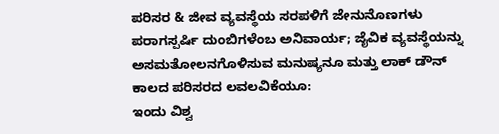ಪರಿಸರ & ಜೀವ ವ್ಯವಸ್ಥೆಯ ಸರಪಳಿಗೆ ಜೇನುನೊಣಗಳು ಪರಾಗಸ್ಪರ್ಷಿ ದುಂಬಿಗಳೆಂಬ ಅನಿವಾರ್ಯ; ಜೈವಿಕ ವ್ಯವಸ್ಥೆಯನ್ನು ಅಸಮತೋಲನಗೊಳಿಸುವ ಮನುಷ್ಯನೂ ಮತ್ತು ಲಾಕ್ ಡೌನ್ ಕಾಲದ ಪರಿಸರದ ಲವಲವಿಕೆಯೂ:
ಇಂದು ವಿಶ್ವ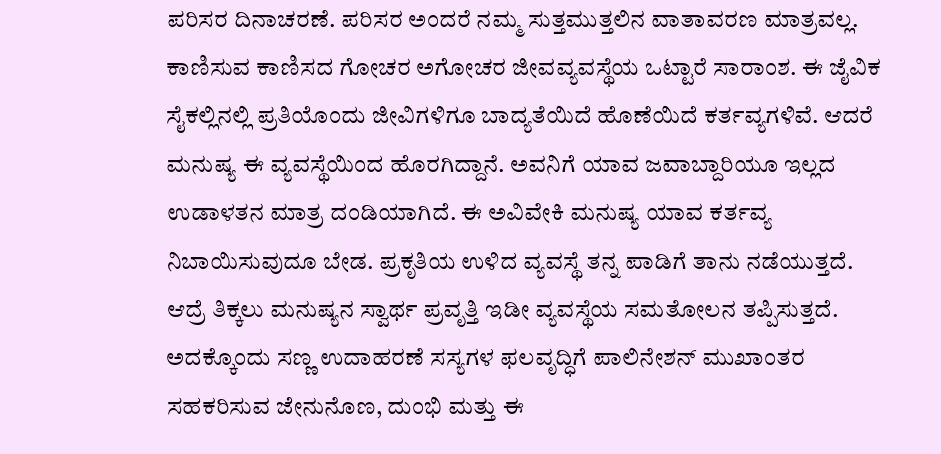ಪರಿಸರ ದಿನಾಚರಣೆ. ಪರಿಸರ ಅಂದರೆ ನಮ್ಮ ಸುತ್ತಮುತ್ತಲಿನ ವಾತಾವರಣ ಮಾತ್ರವಲ್ಲ. ಕಾಣಿಸುವ ಕಾಣಿಸದ ಗೋಚರ ಅಗೋಚರ ಜೀವವ್ಯವಸ್ಥೆಯ ಒಟ್ಟಾರೆ ಸಾರಾಂಶ. ಈ ಜೈವಿಕ ಸೈಕಲ್ಲಿನಲ್ಲಿ ಪ್ರತಿಯೊಂದು ಜೀವಿಗಳಿಗೂ ಬಾದ್ಯತೆಯಿದೆ ಹೊಣೆಯಿದೆ ಕರ್ತವ್ಯಗಳಿವೆ. ಆದರೆ ಮನುಷ್ಯ ಈ ವ್ಯವಸ್ಥೆಯಿಂದ ಹೊರಗಿದ್ದಾನೆ. ಅವನಿಗೆ ಯಾವ ಜವಾಬ್ದಾರಿಯೂ ಇಲ್ಲದ ಉಡಾಳತನ ಮಾತ್ರ ದಂಡಿಯಾಗಿದೆ. ಈ ಅವಿವೇಕಿ ಮನುಷ್ಯ ಯಾವ ಕರ್ತವ್ಯ ನಿಬಾಯಿಸುವುದೂ ಬೇಡ. ಪ್ರಕೃತಿಯ ಉಳಿದ ವ್ಯವಸ್ಥೆ ತನ್ನ ಪಾಡಿಗೆ ತಾನು ನಡೆಯುತ್ತದೆ. ಆದ್ರೆ ತಿಕ್ಕಲು ಮನುಷ್ಯನ ಸ್ವಾರ್ಥ ಪ್ರವೃತ್ತಿ ಇಡೀ ವ್ಯವಸ್ಥೆಯ ಸಮತೋಲನ ತಪ್ಪಿಸುತ್ತದೆ. ಅದಕ್ಕೊಂದು ಸಣ್ಣ ಉದಾಹರಣೆ ಸಸ್ಯಗಳ ಫಲವೃದ್ಧಿಗೆ ಪಾಲಿನೇಶನ್ ಮುಖಾಂತರ ಸಹಕರಿಸುವ ಜೇನುನೊಣ, ದುಂಭಿ ಮತ್ತು ಈ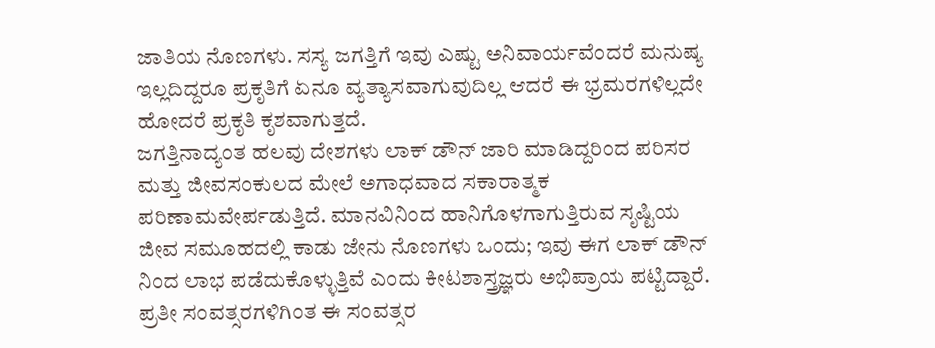ಜಾತಿಯ ನೊಣಗಳು. ಸಸ್ಯ ಜಗತ್ತಿಗೆ ಇವು ಎಷ್ಟು ಅನಿವಾರ್ಯವೆಂದರೆ ಮನುಷ್ಯ ಇಲ್ಲದಿದ್ದರೂ ಪ್ರಕೃತಿಗೆ ಏನೂ ವ್ಯತ್ಯಾಸವಾಗುವುದಿಲ್ಲ ಆದರೆ ಈ ಭ್ರಮರಗಳಿಲ್ಲದೇ ಹೋದರೆ ಪ್ರಕೃತಿ ಕೃಶವಾಗುತ್ತದೆ.
ಜಗತ್ತಿನಾದ್ಯಂತ ಹಲವು ದೇಶಗಳು ಲಾಕ್ ಡೌನ್ ಜಾರಿ ಮಾಡಿದ್ದರಿಂದ ಪರಿಸರ ಮತ್ತು ಜೀವಸಂಕುಲದ ಮೇಲೆ ಅಗಾಧವಾದ ಸಕಾರಾತ್ಮಕ ಪರಿಣಾಮವೇರ್ಪಡುತ್ತಿದೆ. ಮಾನವಿನಿಂದ ಹಾನಿಗೊಳಗಾಗುತ್ತಿರುವ ಸೃಷ್ಟಿಯ ಜೀವ ಸಮೂಹದಲ್ಲಿ ಕಾಡು ಜೇನು ನೊಣಗಳು ಒಂದು; ಇವು ಈಗ ಲಾಕ್ ಡೌನ್ ನಿಂದ ಲಾಭ ಪಡೆದುಕೊಳ್ಳುತ್ತಿವೆ ಎಂದು ಕೀಟಶಾಸ್ತ್ರಜ್ಞರು ಅಭಿಪ್ರಾಯ ಪಟ್ಟಿದ್ದಾರೆ.
ಪ್ರತೀ ಸಂವತ್ಸರಗಳಿಗಿಂತ ಈ ಸಂವತ್ಸರ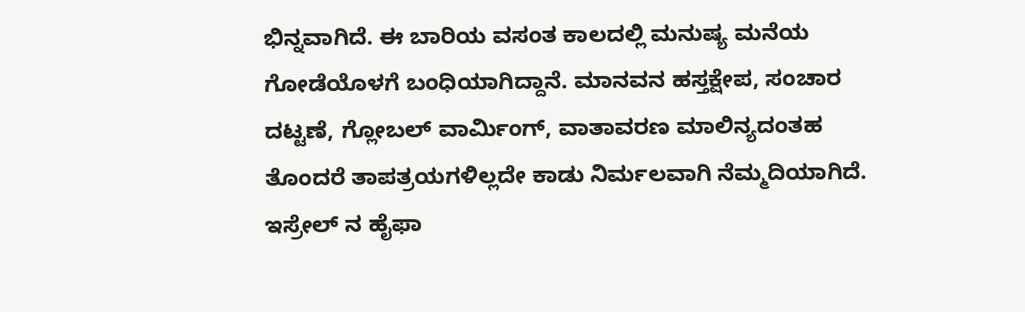ಭಿನ್ನವಾಗಿದೆ. ಈ ಬಾರಿಯ ವಸಂತ ಕಾಲದಲ್ಲಿ ಮನುಷ್ಯ ಮನೆಯ ಗೋಡೆಯೊಳಗೆ ಬಂಧಿಯಾಗಿದ್ದಾನೆ. ಮಾನವನ ಹಸ್ತಕ್ಷೇಪ, ಸಂಚಾರ ದಟ್ಟಣೆ, ಗ್ಲೋಬಲ್ ವಾರ್ಮಿಂಗ್, ವಾತಾವರಣ ಮಾಲಿನ್ಯದಂತಹ ತೊಂದರೆ ತಾಪತ್ರಯಗಳಿಲ್ಲದೇ ಕಾಡು ನಿರ್ಮಲವಾಗಿ ನೆಮ್ಮದಿಯಾಗಿದೆ. ಇಸ್ರೇಲ್ ನ ಹೈಫಾ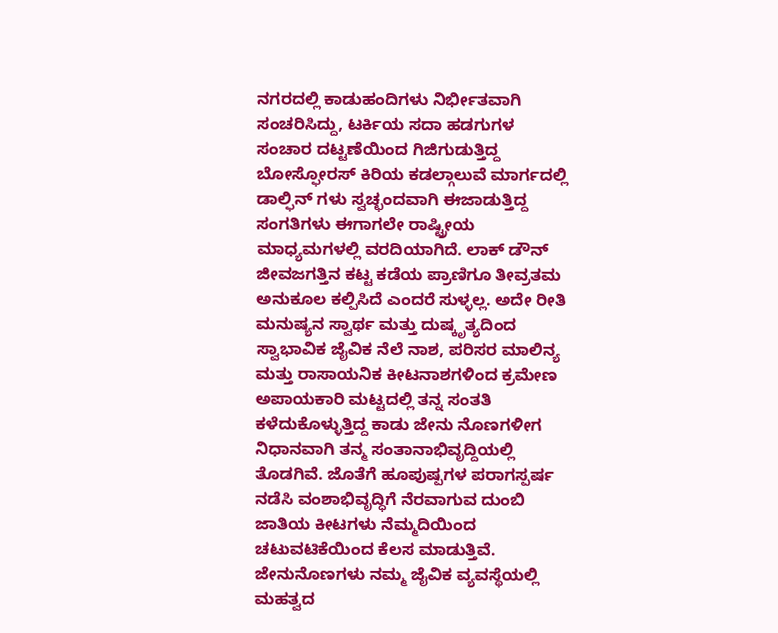ನಗರದಲ್ಲಿ ಕಾಡುಹಂದಿಗಳು ನಿರ್ಭೀತವಾಗಿ ಸಂಚರಿಸಿದ್ದು, ಟರ್ಕಿಯ ಸದಾ ಹಡಗುಗಳ ಸಂಚಾರ ದಟ್ಟಣೆಯಿಂದ ಗಿಜಿಗುಡುತ್ತಿದ್ದ ಬೋಸ್ಫೋರಸ್ ಕಿರಿಯ ಕಡಲ್ಗಾಲುವೆ ಮಾರ್ಗದಲ್ಲಿ ಡಾಲ್ಫಿನ್ ಗಳು ಸ್ವಚ್ಛಂದವಾಗಿ ಈಜಾಡುತ್ತಿದ್ದ ಸಂಗತಿಗಳು ಈಗಾಗಲೇ ರಾಷ್ಟ್ರೀಯ ಮಾಧ್ಯಮಗಳಲ್ಲಿ ವರದಿಯಾಗಿದೆ. ಲಾಕ್ ಡೌನ್ ಜೀವಜಗತ್ತಿನ ಕಟ್ಟ ಕಡೆಯ ಪ್ರಾಣಿಗೂ ತೀವ್ರತಮ ಅನುಕೂಲ ಕಲ್ಪಿಸಿದೆ ಎಂದರೆ ಸುಳ್ಳಲ್ಲ. ಅದೇ ರೀತಿ ಮನುಷ್ಯನ ಸ್ವಾರ್ಥ ಮತ್ತು ದುಷ್ಕೃತ್ಯದಿಂದ ಸ್ವಾಭಾವಿಕ ಜೈವಿಕ ನೆಲೆ ನಾಶ, ಪರಿಸರ ಮಾಲಿನ್ಯ ಮತ್ತು ರಾಸಾಯನಿಕ ಕೀಟನಾಶಗಳಿಂದ ಕ್ರಮೇಣ ಅಪಾಯಕಾರಿ ಮಟ್ಟದಲ್ಲಿ ತನ್ನ ಸಂತತಿ ಕಳೆದುಕೊಳ್ಳುತ್ತಿದ್ದ ಕಾಡು ಜೇನು ನೊಣಗಳೀಗ ನಿಧಾನವಾಗಿ ತನ್ಮ ಸಂತಾನಾಭಿವೃದ್ದಿಯಲ್ಲಿ ತೊಡಗಿವೆ. ಜೊತೆಗೆ ಹೂಪುಷ್ಪಗಳ ಪರಾಗಸ್ಪರ್ಷ ನಡೆಸಿ ವಂಶಾಭಿವೃದ್ಧಿಗೆ ನೆರವಾಗುವ ದುಂಬಿ ಜಾತಿಯ ಕೀಟಗಳು ನೆಮ್ಮದಿಯಿಂದ ಚಟುವಟಿಕೆಯಿಂದ ಕೆಲಸ ಮಾಡುತ್ತಿವೆ.
ಜೇನುನೊಣಗಳು ನಮ್ಮ ಜೈವಿಕ ವ್ಯವಸ್ಥೆಯಲ್ಲಿ ಮಹತ್ವದ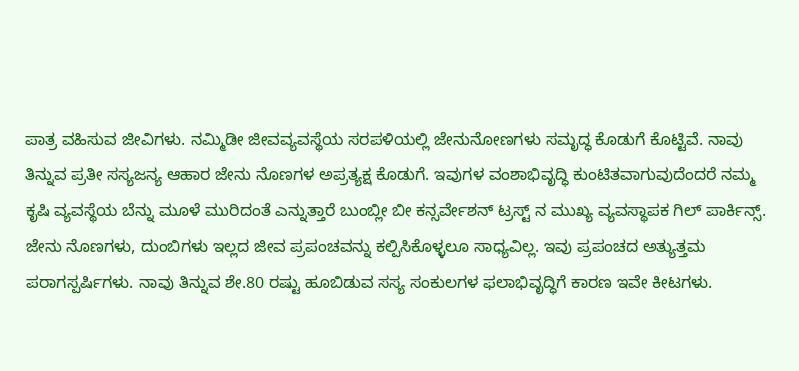ಪಾತ್ರ ವಹಿಸುವ ಜೀವಿಗಳು. ನಮ್ಮಿಡೀ ಜೀವವ್ಯವಸ್ಥೆಯ ಸರಪಳಿಯಲ್ಲಿ ಜೇನುನೋಣಗಳು ಸಮೃದ್ಧ ಕೊಡುಗೆ ಕೊಟ್ಟಿವೆ. ನಾವು ತಿನ್ನುವ ಪ್ರತೀ ಸಸ್ಯಜನ್ಯ ಆಹಾರ ಜೇನು ನೊಣಗಳ ಅಪ್ರತ್ಯಕ್ಷ ಕೊಡುಗೆ. ಇವುಗಳ ವಂಶಾಭಿವೃದ್ಧಿ ಕುಂಟಿತವಾಗುವುದೆಂದರೆ ನಮ್ಮ ಕೃಷಿ ವ್ಯವಸ್ಥೆಯ ಬೆನ್ನು ಮೂಳೆ ಮುರಿದಂತೆ ಎನ್ನುತ್ತಾರೆ ಬುಂಬ್ಲೀ ಬೀ ಕನ್ಸರ್ವೇಶನ್ ಟ್ರಸ್ಟ್ ನ ಮುಖ್ಯ ವ್ಯವಸ್ಥಾಪಕ ಗಿಲ್ ಪಾರ್ಕಿನ್ಸ್.
ಜೇನು ನೊಣಗಳು, ದುಂಬಿಗಳು ಇಲ್ಲದ ಜೀವ ಪ್ರಪಂಚವನ್ನು ಕಲ್ಪಿಸಿಕೊಳ್ಳಲೂ ಸಾಧ್ಯವಿಲ್ಲ. ಇವು ಪ್ರಪಂಚದ ಅತ್ಯುತ್ತಮ ಪರಾಗಸ್ಪರ್ಷಿಗಳು. ನಾವು ತಿನ್ನುವ ಶೇ.80 ರಷ್ಟು ಹೂಬಿಡುವ ಸಸ್ಯ ಸಂಕುಲಗಳ ಫಲಾಭಿವೃದ್ಧಿಗೆ ಕಾರಣ ಇವೇ ಕೀಟಗಳು.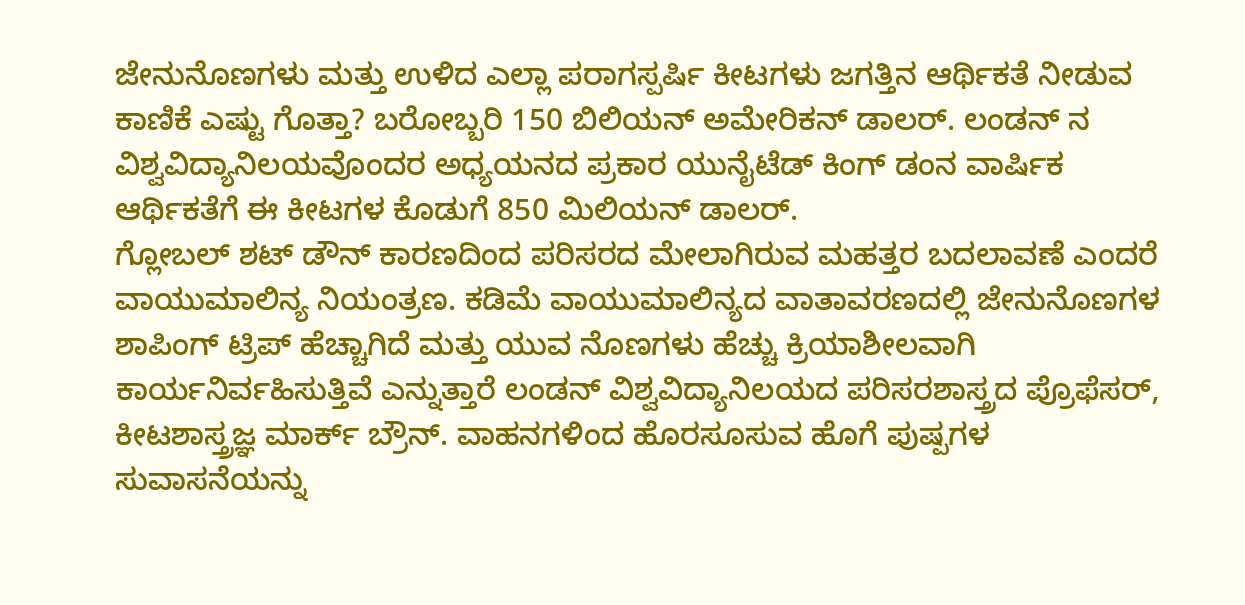ಜೇನುನೊಣಗಳು ಮತ್ತು ಉಳಿದ ಎಲ್ಲಾ ಪರಾಗಸ್ಪರ್ಷಿ ಕೀಟಗಳು ಜಗತ್ತಿನ ಆರ್ಥಿಕತೆ ನೀಡುವ ಕಾಣಿಕೆ ಎಷ್ಟು ಗೊತ್ತಾ? ಬರೋಬ್ಬರಿ 150 ಬಿಲಿಯನ್ ಅಮೇರಿಕನ್ ಡಾಲರ್. ಲಂಡನ್ ನ ವಿಶ್ವವಿದ್ಯಾನಿಲಯವೊಂದರ ಅಧ್ಯಯನದ ಪ್ರಕಾರ ಯುನೈಟೆಡ್ ಕಿಂಗ್ ಡಂನ ವಾರ್ಷಿಕ ಆರ್ಥಿಕತೆಗೆ ಈ ಕೀಟಗಳ ಕೊಡುಗೆ 850 ಮಿಲಿಯನ್ ಡಾಲರ್.
ಗ್ಲೋಬಲ್ ಶಟ್ ಡೌನ್ ಕಾರಣದಿಂದ ಪರಿಸರದ ಮೇಲಾಗಿರುವ ಮಹತ್ತರ ಬದಲಾವಣೆ ಎಂದರೆ ವಾಯುಮಾಲಿನ್ಯ ನಿಯಂತ್ರಣ. ಕಡಿಮೆ ವಾಯುಮಾಲಿನ್ಯದ ವಾತಾವರಣದಲ್ಲಿ ಜೇನುನೊಣಗಳ ಶಾಪಿಂಗ್ ಟ್ರಿಪ್ ಹೆಚ್ಚಾಗಿದೆ ಮತ್ತು ಯುವ ನೊಣಗಳು ಹೆಚ್ಚು ಕ್ರಿಯಾಶೀಲವಾಗಿ ಕಾರ್ಯನಿರ್ವಹಿಸುತ್ತಿವೆ ಎನ್ನುತ್ತಾರೆ ಲಂಡನ್ ವಿಶ್ವವಿದ್ಯಾನಿಲಯದ ಪರಿಸರಶಾಸ್ತ್ರದ ಪ್ರೊಫೆಸರ್, ಕೀಟಶಾಸ್ತ್ರಜ್ಞ ಮಾರ್ಕ್ ಬ್ರೌನ್. ವಾಹನಗಳಿಂದ ಹೊರಸೂಸುವ ಹೊಗೆ ಪುಷ್ಪಗಳ ಸುವಾಸನೆಯನ್ನು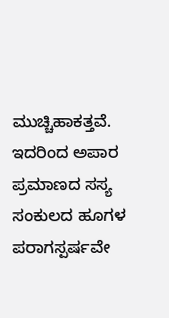ಮುಚ್ಚಿಹಾಕತ್ತವೆ. ಇದರಿಂದ ಅಪಾರ ಪ್ರಮಾಣದ ಸಸ್ಯ ಸಂಕುಲದ ಹೂಗಳ ಪರಾಗಸ್ಪರ್ಷವೇ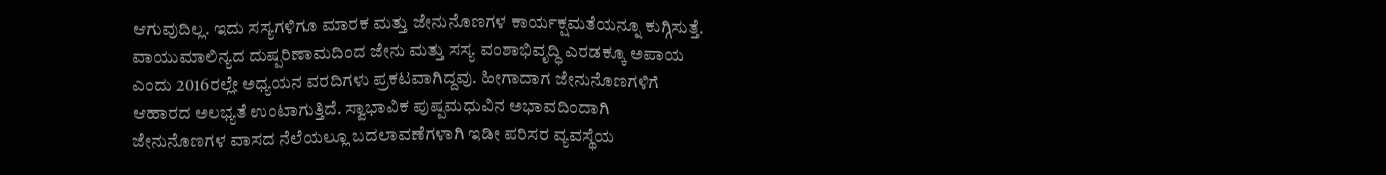ಆಗುವುದಿಲ್ಲ. ಇದು ಸಸ್ಯಗಳಿಗೂ ಮಾರಕ ಮತ್ತು ಜೇನುನೊಣಗಳ ಕಾರ್ಯಕ್ಷಮತೆಯನ್ನೂ ಕುಗ್ಗಿಸುತ್ತೆ. ವಾಯುಮಾಲಿನ್ಯದ ದುಷ್ಪರಿಣಾಮದಿಂದ ಜೇನು ಮತ್ತು ಸಸ್ಯ ವಂಶಾಭಿವೃದ್ಧಿ ಎರಡಕ್ಕೂ ಅಪಾಯ ಎಂದು 2016ರಲ್ಲೇ ಅಧ್ಯಯನ ವರದಿಗಳು ಪ್ರಕಟವಾಗಿದ್ದವು. ಹೀಗಾದಾಗ ಜೇನುನೊಣಗಳಿಗೆ ಆಹಾರದ ಅಲಭ್ಯತೆ ಉಂಟಾಗುತ್ತಿದೆ. ಸ್ವಾಭಾವಿಕ ಪುಷ್ಪಮಧುವಿನ ಅಭಾವದಿಂದಾಗಿ ಜೇನುನೊಣಗಳ ವಾಸದ ನೆಲೆಯಲ್ಲೂ ಬದಲಾವಣೆಗಳಾಗಿ ಇಡೀ ಪರಿಸರ ವ್ಯವಸ್ಥೆಯ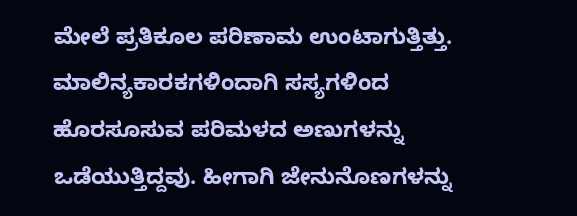ಮೇಲೆ ಪ್ರತಿಕೂಲ ಪರಿಣಾಮ ಉಂಟಾಗುತ್ತಿತ್ತು. ಮಾಲಿನ್ಯಕಾರಕಗಳಿಂದಾಗಿ ಸಸ್ಯಗಳಿಂದ ಹೊರಸೂಸುವ ಪರಿಮಳದ ಅಣುಗಳನ್ನು ಒಡೆಯುತ್ತಿದ್ದವು. ಹೀಗಾಗಿ ಜೇನುನೊಣಗಳನ್ನು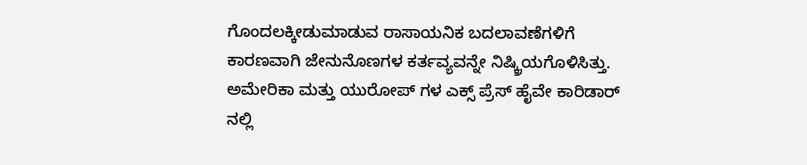ಗೊಂದಲಕ್ಕೀಡುಮಾಡುವ ರಾಸಾಯನಿಕ ಬದಲಾವಣೆಗಳಿಗೆ ಕಾರಣವಾಗಿ ಜೇನುನೊಣಗಳ ಕರ್ತವ್ಯವನ್ನೇ ನಿಷ್ಕ್ರಿಯಗೊಳಿಸಿತ್ತು.
ಅಮೇರಿಕಾ ಮತ್ತು ಯುರೋಪ್ ಗಳ ಎಕ್ಸ್ ಪ್ರೆಸ್ ಹೈವೇ ಕಾರಿಡಾರ್ ನಲ್ಲಿ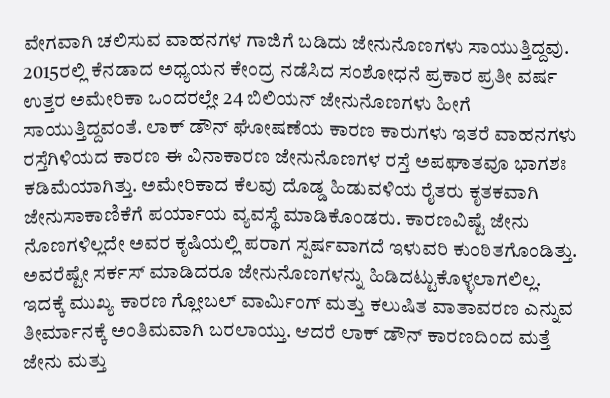ವೇಗವಾಗಿ ಚಲಿಸುವ ವಾಹನಗಳ ಗಾಜಿಗೆ ಬಡಿದು ಜೇನುನೊಣಗಳು ಸಾಯುತ್ತಿದ್ದವು. 2015ರಲ್ಲಿ ಕೆನಡಾದ ಅಧ್ಯಯನ ಕೇಂದ್ರ ನಡೆಸಿದ ಸಂಶೋಧನೆ ಪ್ರಕಾರ ಪ್ರತೀ ವರ್ಷ ಉತ್ತರ ಅಮೇರಿಕಾ ಒಂದರಲ್ಲೇ 24 ಬಿಲಿಯನ್ ಜೇನುನೊಣಗಳು ಹೀಗೆ ಸಾಯುತ್ತಿದ್ದವಂತೆ. ಲಾಕ್ ಡೌನ್ ಘೋಷಣೆಯ ಕಾರಣ ಕಾರುಗಳು ಇತರೆ ವಾಹನಗಳು ರಸ್ತೆಗಿಳಿಯದ ಕಾರಣ ಈ ವಿನಾಕಾರಣ ಜೇನುನೊಣಗಳ ರಸ್ತೆ ಅಪಘಾತವೂ ಭಾಗಶಃ ಕಡಿಮೆಯಾಗಿತ್ತು. ಅಮೇರಿಕಾದ ಕೆಲವು ದೊಡ್ಡ ಹಿಡುವಳಿಯ ರೈತರು ಕೃತಕವಾಗಿ ಜೇನುಸಾಕಾಣಿಕೆಗೆ ಪರ್ಯಾಯ ವ್ಯವಸ್ಥೆ ಮಾಡಿಕೊಂಡರು. ಕಾರಣವಿಷ್ಟೆ ಜೇನು ನೊಣಗಳಿಲ್ಲದೇ ಅವರ ಕೃಷಿಯಲ್ಲಿ ಪರಾಗ ಸ್ಪರ್ಷವಾಗದೆ ಇಳುವರಿ ಕುಂಠಿತಗೊಂಡಿತ್ತು. ಅವರೆಷ್ಟೇ ಸರ್ಕಸ್ ಮಾಡಿದರೂ ಜೇನುನೊಣಗಳನ್ನು ಹಿಡಿದಟ್ಟುಕೊಳ್ಳಲಾಗಲಿಲ್ಲ. ಇದಕ್ಕೆ ಮುಖ್ಯ ಕಾರಣ ಗ್ಲೋಬಲ್ ವಾರ್ಮಿಂಗ್ ಮತ್ತು ಕಲುಷಿತ ವಾತಾವರಣ ಎನ್ನುವ ತೀರ್ಮಾನಕ್ಕೆ ಅಂತಿಮವಾಗಿ ಬರಲಾಯ್ತು. ಆದರೆ ಲಾಕ್ ಡೌನ್ ಕಾರಣದಿಂದ ಮತ್ತೆ ಜೇನು ಮತ್ತು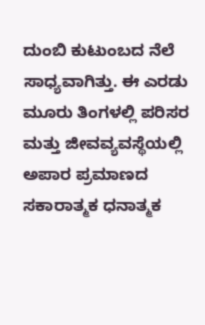ದುಂಬಿ ಕುಟುಂಬದ ನೆಲೆ ಸಾಧ್ಯವಾಗಿತ್ತು. ಈ ಎರಡು ಮೂರು ತಿಂಗಳಲ್ಲಿ ಪರಿಸರ ಮತ್ತು ಜೀವವ್ಯವಸ್ಥೆಯಲ್ಲಿ ಅಪಾರ ಪ್ರಮಾಣದ ಸಕಾರಾತ್ಮಕ ಧನಾತ್ಮಕ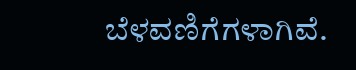ಬೆಳವಣಿಗೆಗಳಾಗಿವೆ.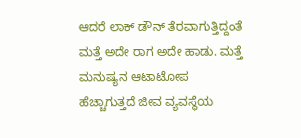ಆದರೆ ಲಾಕ್ ಡೌನ್ ತೆರವಾಗುತ್ತಿದ್ದಂತೆ ಮತ್ತೆ ಅದೇ ರಾಗ ಅದೇ ಹಾಡು. ಮತ್ತೆ ಮನುಷ್ಯನ ಆಟಾಟೋಪ ಹೆಚ್ಚಾಗುತ್ತದೆ ಜೀವ ವ್ಯವಸ್ಥೆಯ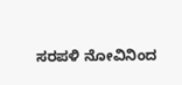ಸರಪಳಿ ನೋವಿನಿಂದ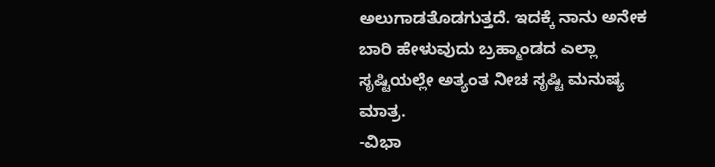ಅಲುಗಾಡತೊಡಗುತ್ತದೆ. ಇದಕ್ಕೆ ನಾನು ಅನೇಕ ಬಾರಿ ಹೇಳುವುದು ಬ್ರಹ್ಮಾಂಡದ ಎಲ್ಲಾ ಸೃಷ್ಟಿಯಲ್ಲೇ ಅತ್ಯಂತ ನೀಚ ಸೃಷ್ಟಿ ಮನುಷ್ಯ ಮಾತ್ರ.
-ವಿಭಾ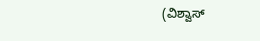(ವಿಶ್ವಾಸ್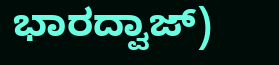ಭಾರದ್ವಾಜ್)